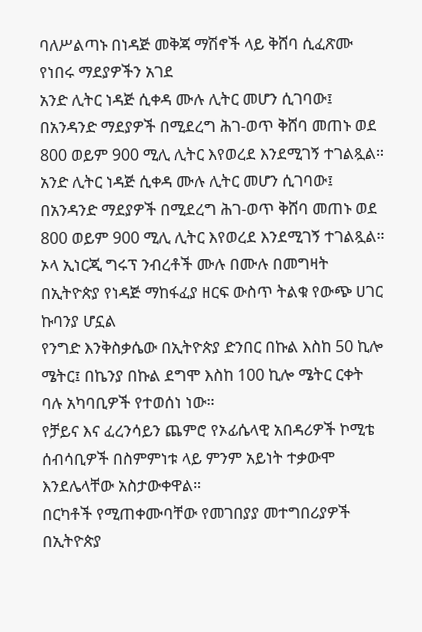ባለሥልጣኑ በነዳጅ መቅጃ ማሽኖች ላይ ቅሸባ ሲፈጽሙ የነበሩ ማደያዎችን አገደ
አንድ ሊትር ነዳጅ ሲቀዳ ሙሉ ሊትር መሆን ሲገባው፤ በአንዳንድ ማደያዎች በሚደረግ ሕገ-ወጥ ቅሸባ መጠኑ ወደ 800 ወይም 900 ሚሊ ሊትር እየወረደ እንደሚገኝ ተገልጿል።
አንድ ሊትር ነዳጅ ሲቀዳ ሙሉ ሊትር መሆን ሲገባው፤ በአንዳንድ ማደያዎች በሚደረግ ሕገ-ወጥ ቅሸባ መጠኑ ወደ 800 ወይም 900 ሚሊ ሊትር እየወረደ እንደሚገኝ ተገልጿል።
ኦላ ኢነርጂ ግሩፕ ንብረቶች ሙሉ በሙሉ በመግዛት በኢትዮጵያ የነዳጅ ማከፋፈያ ዘርፍ ውስጥ ትልቁ የውጭ ሀገር ኩባንያ ሆኗል
የንግድ እንቅስቃሴው በኢትዮጵያ ድንበር በኩል እስከ 50 ኪሎ ሜትር፤ በኬንያ በኩል ደግሞ እስከ 100 ኪሎ ሜትር ርቀት ባሉ አካባቢዎች የተወሰነ ነው።
የቻይና እና ፈረንሳይን ጨምሮ የኦፊሴላዊ አበዳሪዎች ኮሚቴ ሰብሳቢዎች በስምምነቱ ላይ ምንም አይነት ተቃውሞ እንደሌላቸው አስታውቀዋል።
በርካቶች የሚጠቀሙባቸው የመገበያያ መተግበሪያዎች በኢትዮጵያ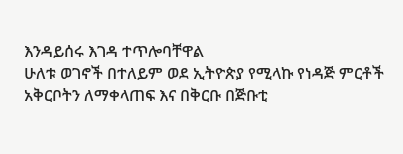እንዳይሰሩ እገዳ ተጥሎባቸዋል
ሁለቱ ወገኖች በተለይም ወደ ኢትዮጵያ የሚላኩ የነዳጅ ምርቶች አቅርቦትን ለማቀላጠፍ እና በቅርቡ በጅቡቲ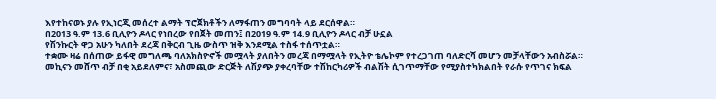እየተከናወኑ ያሉ የኢነርጂ መሰረተ ልማት ፕሮጀክቶችን ለማፋጠን መግባባት ላይ ደርሰዋል።
በ2013 ዓ.ም 13.6 ቢሊዮን ዶላር የነበረው የበጀት መጠን፤ በ2019 ዓ.ም 14.9 ቢሊዮን ዶላር ብቻ ሁኗል
የሽንኩርት ዋጋ አሁን ካለበት ደረጃ በቅርብ ጊዜ ውስጥ ዝቅ እንደሚል ተስፋ ተሰጥቷል።
ተቋሙ ዛሬ በሰጠው ይፋዊ መግለጫ ባለአክስዮኖች መሟላት ያለበትን መረጃ በማሟላት የኢትዮ ቴሌኮም የተረጋገጠ ባለድርሻ መሆን መቻላቸውን አብስሯል።
መኪናን መሸጥ ብቻ በቂ አይደለምና፣ አስመጪው ድርጅት ለሽያጭ ያቀረባቸው ተሽከርካሪዎች ብልሽት ሲገጥማቸው የሚያስተካክልበት የራሱ የጥገና ክፍል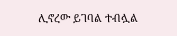ሊኖረው ይገባል ተብሏል